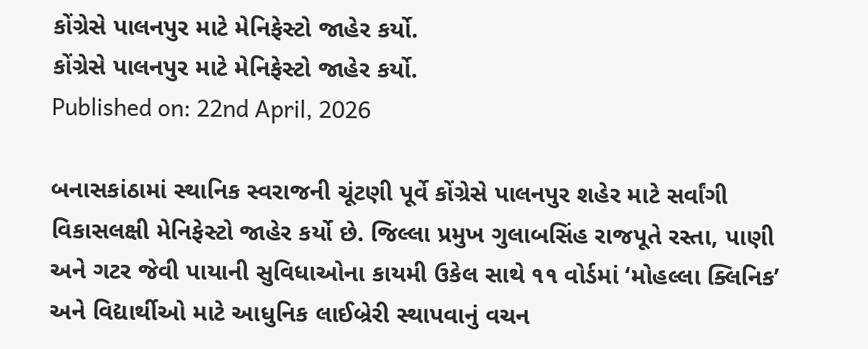કોંગ્રેસે પાલનપુર માટે મેનિફેસ્ટો જાહેર કર્યો.
કોંગ્રેસે પાલનપુર માટે મેનિફેસ્ટો જાહેર કર્યો.
Published on: 22nd April, 2026

બનાસકાંઠામાં સ્થાનિક સ્વરાજની ચૂંટણી પૂર્વે કોંગ્રેસે પાલનપુર શહેર માટે સર્વાંગી વિકાસલક્ષી મેનિફેસ્ટો જાહેર કર્યો છે. જિલ્લા પ્રમુખ ગુલાબસિંહ રાજપૂતે રસ્તા, પાણી અને ગટર જેવી પાયાની સુવિધાઓના કાયમી ઉકેલ સાથે ૧૧ વોર્ડમાં ‘મોહલ્લા ક્લિનિક’ અને વિદ્યાર્થીઓ માટે આધુનિક લાઈબ્રેરી સ્થાપવાનું વચન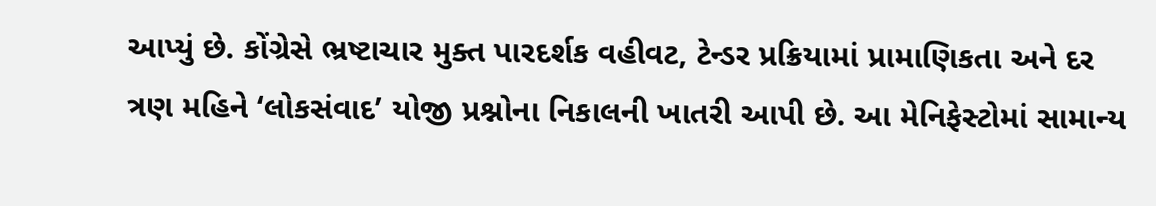આપ્યું છે. કોંગ્રેસે ભ્રષ્ટાચાર મુક્ત પારદર્શક વહીવટ, ટેન્ડર પ્રક્રિયામાં પ્રામાણિકતા અને દર ત્રણ મહિને ‘લોકસંવાદ’ યોજી પ્રશ્નોના નિકાલની ખાતરી આપી છે. આ મેનિફેસ્ટોમાં સામાન્ય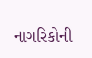નાગરિકોની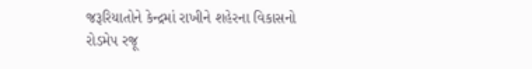જરૂરિયાતોને કેન્દ્રમાં રાખીને શહેરના વિકાસનો રોડમેપ રજૂ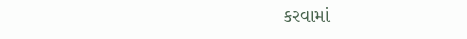કરવામાં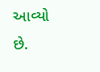આવ્યો છે.